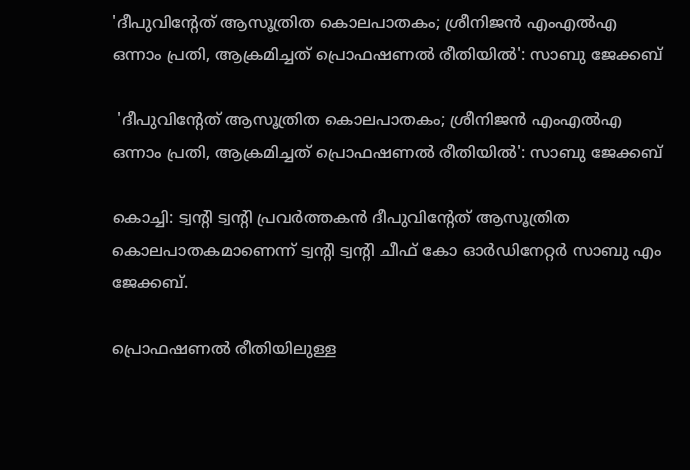'ദീപുവിന്റേത് ആസൂത്രിത കൊലപാതകം; ശ്രീനിജന്‍ എംഎല്‍എ ഒന്നാം പ്രതി, ആക്രമിച്ചത് പ്രൊഫഷണല്‍ രീതിയില്‍': സാബു ജേക്കബ്

 'ദീപുവിന്റേത് ആസൂത്രിത കൊലപാതകം; ശ്രീനിജന്‍ എംഎല്‍എ ഒന്നാം പ്രതി, ആക്രമിച്ചത് പ്രൊഫഷണല്‍ രീതിയില്‍': സാബു ജേക്കബ്

കൊച്ചി: ട്വന്റി ട്വന്റി പ്രവര്‍ത്തകന്‍ ദീപുവിന്റേത് ആസൂത്രിത കൊലപാതകമാണെന്ന് ട്വന്റി ട്വന്റി ചീഫ് കോ ഓര്‍ഡിനേറ്റര്‍ സാബു എം ജേക്കബ്.

പ്രൊഫഷണല്‍ രീതിയിലുള്ള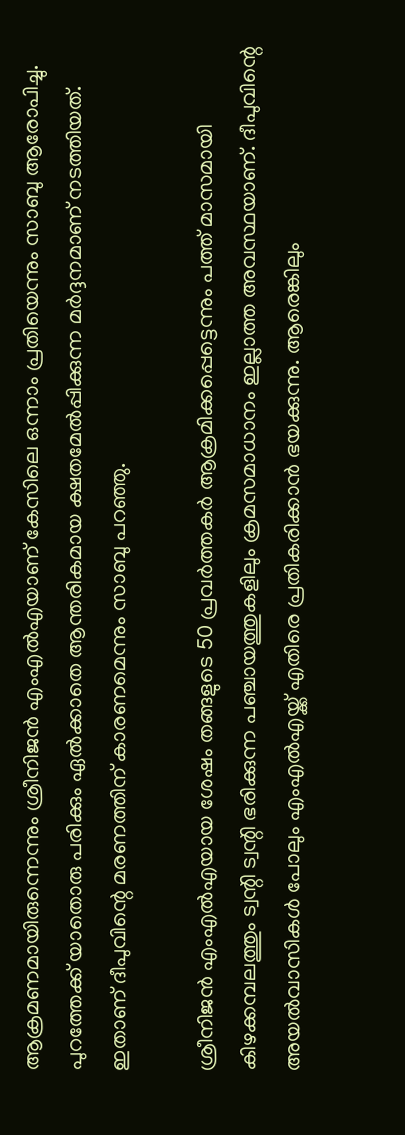ആക്രമണമായിരുന്നെന്നും ശ്രീനിജന്‍ എംഎല്‍എയാണ് കേസിലെ ഒന്നാം പ്രതിയെന്നും സാബു ആരോപിച്ചു. പുറത്തേക്ക് യാതൊരു പരിക്കും ഏല്‍ക്കാതെ ആന്തരികമായ ക്ഷതമേല്‍പ്പിക്കുന്ന മര്‍ദ്ദനമാണ് നടത്തിയത്. ഇതാണ് ദീപുവിന്റെ മരണത്തിന് കാരണമെന്നും സാബു പറഞ്ഞു.

ശ്രീനിജന്‍ എംഎല്‍എയായ ശേഷം തങ്ങളുടെ 50 പ്രവര്‍ത്തകര്‍ ആക്രമിക്കപ്പെട്ടെന്നും പത്ത് മാസമായി കിഴക്കമ്പലത്തും ട്വന്റി ട്വന്റി ഭരിക്കുന്ന പഞ്ചായത്തുകളിലും ക്രമസമാധാനം ഇല്ലാത്ത അവസ്ഥയാണ്. ദീപുവിന്റെ അയല്‍വാസികള്‍ പോലും എംഎല്‍എയ്ക്ക് എതിരെ പ്രതികരിക്കാന്‍ ഭയക്കുന്നു. ആരെങ്കിലും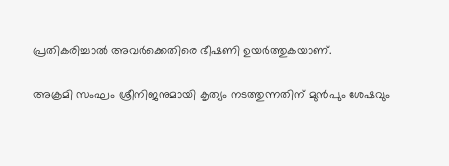പ്രതികരിച്ചാല്‍ അവര്‍ക്കെതിരെ ഭീഷണി ഉയര്‍ത്തുകയാണ്.

അക്രമി സംഘം ശ്രീനിജനുമായി കൃത്യം നടത്തുന്നതിന് മുന്‍പും ശേഷവും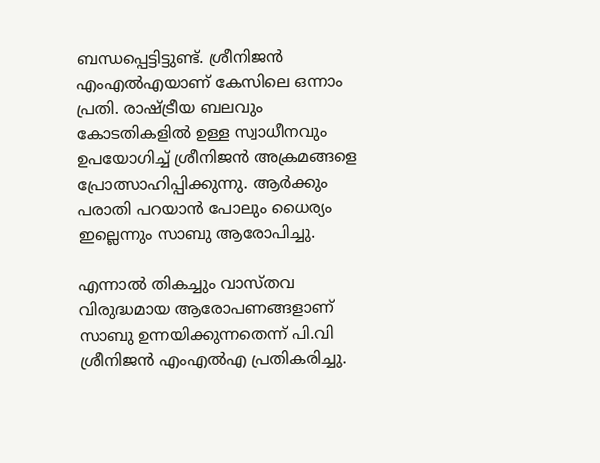ബന്ധപ്പെട്ടിട്ടുണ്ട്. ശ്രീനിജന്‍ എംഎല്‍എയാണ് കേസിലെ ഒന്നാം പ്രതി. രാഷ്ട്രീയ ബലവും കോടതികളില്‍ ഉള്ള സ്വാധീനവും ഉപയോഗിച്ച് ശ്രീനിജന്‍ അക്രമങ്ങളെ പ്രോത്സാഹിപ്പിക്കുന്നു. ആര്‍ക്കും പരാതി പറയാന്‍ പോലും ധൈര്യം ഇല്ലെന്നും സാബു ആരോപിച്ചു.

എന്നാല്‍ തികച്ചും വാസ്തവ വിരുദ്ധമായ ആരോപണങ്ങളാണ് സാബു ഉന്നയിക്കുന്നതെന്ന് പി.വി ശ്രീനിജന്‍ എംഎല്‍എ പ്രതികരിച്ചു.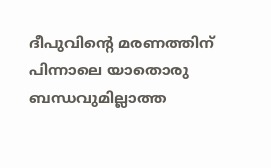ദീപുവിന്റെ മരണത്തിന് പിന്നാലെ യാതൊരു ബന്ധവുമില്ലാത്ത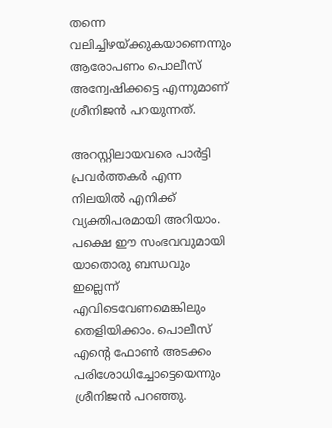തന്നെ വലിച്ചിഴയ്ക്കുകയാണെന്നും ആരോപണം പൊലീസ് അന്വേഷിക്കട്ടെ എന്നുമാണ് ശ്രീനിജന്‍ പറയുന്നത്.

അറസ്റ്റിലായവരെ പാര്‍ട്ടി പ്രവര്‍ത്തകര്‍ എന്ന നിലയില്‍ എനിക്ക് വ്യക്തിപരമായി അറിയാം. പക്ഷെ ഈ സംഭവവുമായി യാതൊരു ബന്ധവും ഇല്ലെന്ന് എവിടെവേണമെങ്കിലും തെളിയിക്കാം. പൊലീസ് എന്റെ ഫോണ്‍ അടക്കം പരിശോധിച്ചോട്ടെയെന്നും ശ്രീനിജന്‍ പറഞ്ഞു.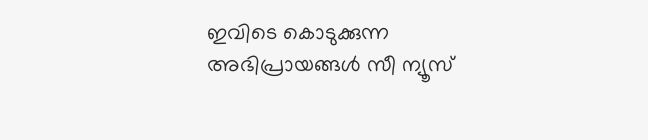ഇവിടെ കൊടുക്കുന്ന അഭിപ്രായങ്ങള്‍ സീ ന്യൂസ്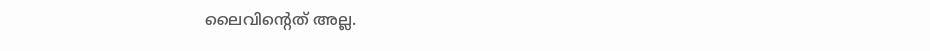ലൈവിന്റെത് അല്ല.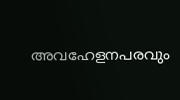അവഹേളനപരവും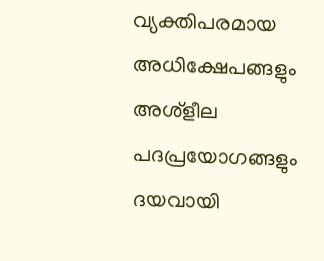വ്യക്തിപരമായ അധിക്ഷേപങ്ങളും അശ്‌ളീല പദപ്രയോഗങ്ങളും ദയവായി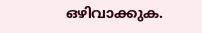ഒഴിവാക്കുക.